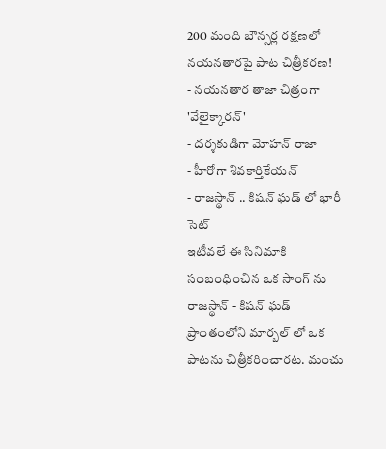200 మంది బౌన్సర్ల రక్షణలో నయనతారపై పాట చిత్రీకరణ!
- నయనతార తాజా చిత్రంగా 'వేలైక్కారన్'
- దర్శకుడిగా మోహన్ రాజా
- హీరోగా శివకార్తికేయన్
- రాజస్థాన్ .. కిషన్ ఘడ్ లో భారీ సెట్
ఇటీవలే ఈ సినిమాకి సంబంధించిన ఒక సాంగ్ ను రాజస్థాన్ - కిషన్ ఘడ్ ప్రాంతంలోని మార్బల్ లో ఒక పాటను చిత్రీకరించారట. మంచు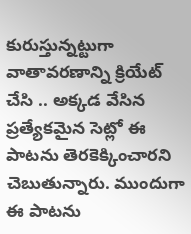కురుస్తున్నట్టుగా వాతావరణాన్ని క్రియేట్ చేసి .. అక్కడ వేసిన ప్రత్యేకమైన సెట్లో ఈ పాటను తెరకెక్కించారని చెబుతున్నారు. ముందుగా ఈ పాటను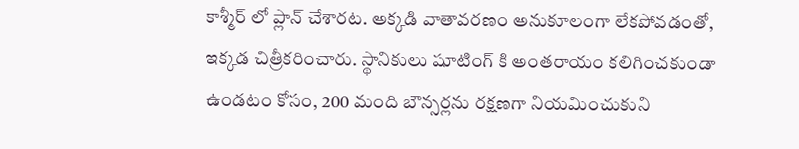కాశ్మీర్ లో ప్లాన్ చేశారట. అక్కడి వాతావరణం అనుకూలంగా లేకపోవడంతో, ఇక్కడ చిత్రీకరించారు. స్థానికులు షూటింగ్ కి అంతరాయం కలిగించకుండా ఉండటం కోసం, 200 మంది బౌన్సర్లను రక్షణగా నియమించుకుని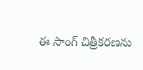ఈ సాంగ్ చిత్రీకరణను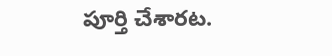పూర్తి చేశారట.